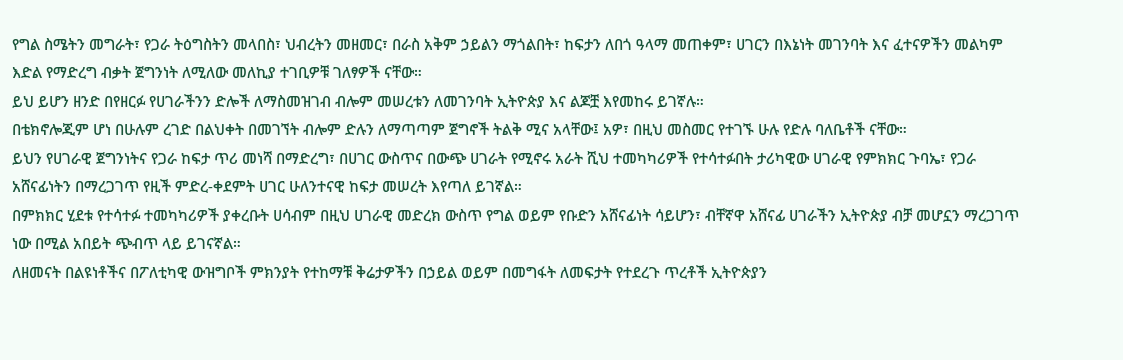የግል ስሜትን መግራት፣ የጋራ ትዕግስትን መላበስ፣ ህብረትን መዘመር፣ በራስ አቅም ኃይልን ማጎልበት፣ ከፍታን ለበጎ ዓላማ መጠቀም፣ ሀገርን በእኔነት መገንባት እና ፈተናዎችን መልካም እድል የማድረግ ብቃት ጀግንነት ለሚለው መለኪያ ተገቢዎቹ ገለፃዎች ናቸው።
ይህ ይሆን ዘንድ በየዘርፉ የሀገራችንን ድሎች ለማስመዝገብ ብሎም መሠረቱን ለመገንባት ኢትዮጵያ እና ልጆቿ እየመከሩ ይገኛሉ።
በቴክኖሎጂም ሆነ በሁሉም ረገድ በልህቀት በመገኘት ብሎም ድሉን ለማጣጣም ጀግኖች ትልቅ ሚና አላቸው፤ አዎ፣ በዚህ መስመር የተገኙ ሁሉ የድሉ ባለቤቶች ናቸው።
ይህን የሀገራዊ ጀግንነትና የጋራ ከፍታ ጥሪ መነሻ በማድረግ፣ በሀገር ውስጥና በውጭ ሀገራት የሚኖሩ አራት ሺህ ተመካካሪዎች የተሳተፉበት ታሪካዊው ሀገራዊ የምክክር ጉባኤ፣ የጋራ አሸናፊነትን በማረጋገጥ የዚች ምድረ-ቀደምት ሀገር ሁለንተናዊ ከፍታ መሠረት እየጣለ ይገኛል።
በምክክር ሂደቱ የተሳተፉ ተመካካሪዎች ያቀረቡት ሀሳብም በዚህ ሀገራዊ መድረክ ውስጥ የግል ወይም የቡድን አሸናፊነት ሳይሆን፣ ብቸኛዋ አሸናፊ ሀገራችን ኢትዮጵያ ብቻ መሆኗን ማረጋገጥ ነው በሚል አበይት ጭብጥ ላይ ይገናኛል።
ለዘመናት በልዩነቶችና በፖለቲካዊ ውዝግቦች ምክንያት የተከማቹ ቅሬታዎችን በኃይል ወይም በመግፋት ለመፍታት የተደረጉ ጥረቶች ኢትዮጵያን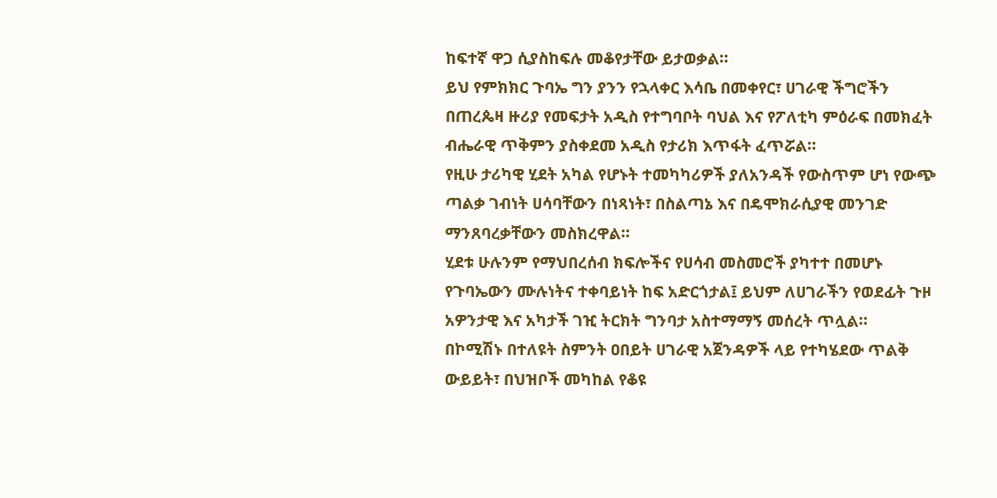ከፍተኛ ዋጋ ሲያስከፍሉ መቆየታቸው ይታወቃል።
ይህ የምክክር ጉባኤ ግን ያንን የኋላቀር እሳቤ በመቀየር፣ ሀገራዊ ችግሮችን በጠረጴዛ ዙሪያ የመፍታት አዲስ የተግባቦት ባህል እና የፖለቲካ ምዕራፍ በመክፈት ብሔራዊ ጥቅምን ያስቀደመ አዲስ የታሪክ እጥፋት ፈጥሯል።
የዚሁ ታሪካዊ ሂደት አካል የሆኑት ተመካካሪዎች ያለአንዳች የውስጥም ሆነ የውጭ ጣልቃ ገብነት ሀሳባቸውን በነጻነት፣ በስልጣኔ እና በዴሞክራሲያዊ መንገድ ማንጸባረቃቸውን መስክረዋል።
ሂደቱ ሁሉንም የማህበረሰብ ክፍሎችና የሀሳብ መስመሮች ያካተተ በመሆኑ የጉባኤውን ሙሉነትና ተቀባይነት ከፍ አድርጎታል፤ ይህም ለሀገራችን የወደፊት ጉዞ አዎንታዊ እና አካታች ገዢ ትርክት ግንባታ አስተማማኝ መሰረት ጥሏል።
በኮሚሽኑ በተለዩት ስምንት ዐበይት ሀገራዊ አጀንዳዎች ላይ የተካሄደው ጥልቅ ውይይት፣ በህዝቦች መካከል የቆዩ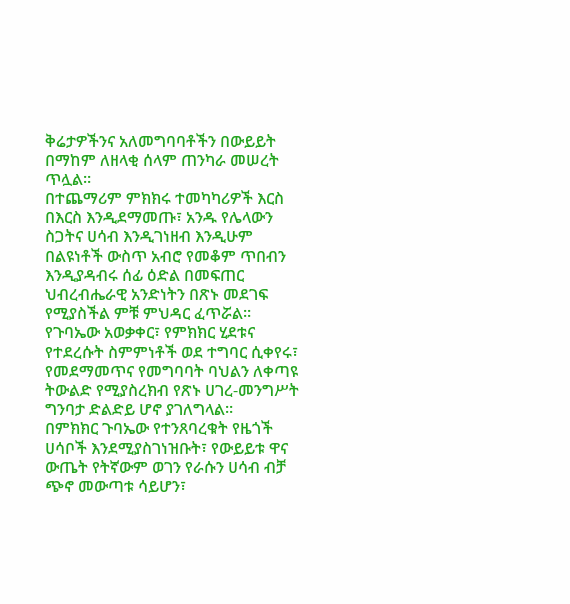ቅሬታዎችንና አለመግባባቶችን በውይይት በማከም ለዘላቂ ሰላም ጠንካራ መሠረት ጥሏል።
በተጨማሪም ምክክሩ ተመካካሪዎች እርስ በእርስ እንዲደማመጡ፣ አንዱ የሌላውን ስጋትና ሀሳብ እንዲገነዘብ እንዲሁም በልዩነቶች ውስጥ አብሮ የመቆም ጥበብን እንዲያዳብሩ ሰፊ ዕድል በመፍጠር ህብረብሔራዊ አንድነትን በጽኑ መደገፍ የሚያስችል ምቹ ምህዳር ፈጥሯል።
የጉባኤው አወቃቀር፣ የምክክር ሂደቱና የተደረሱት ስምምነቶች ወደ ተግባር ሲቀየሩ፣ የመደማመጥና የመግባባት ባህልን ለቀጣዩ ትውልድ የሚያስረክብ የጽኑ ሀገረ-መንግሥት ግንባታ ድልድይ ሆኖ ያገለግላል።
በምክክር ጉባኤው የተንጸባረቁት የዜጎች ሀሳቦች እንደሚያስገነዝቡት፣ የውይይቱ ዋና ውጤት የትኛውም ወገን የራሱን ሀሳብ ብቻ ጭኖ መውጣቱ ሳይሆን፣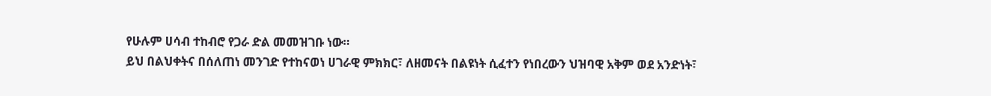የሁሉም ሀሳብ ተከብሮ የጋራ ድል መመዝገቡ ነው።
ይህ በልህቀትና በሰለጠነ መንገድ የተከናወነ ሀገራዊ ምክክር፣ ለዘመናት በልዩነት ሲፈተን የነበረውን ህዝባዊ አቅም ወደ አንድነት፣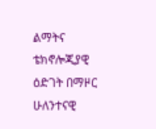ልማትና ቴክኖሎጂያዊ ዕድገት በማዞር ሁለንተናዊ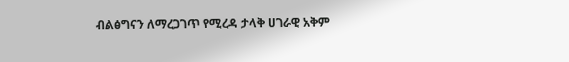ብልፅግናን ለማረጋገጥ የሚረዳ ታላቅ ሀገራዊ አቅም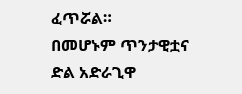ፈጥሯል።
በመሆኑም ጥንታዊቷና ድል አድራጊዋ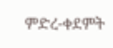ምድረ-ቀደምት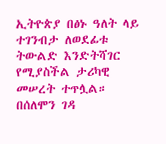ኢትዮጵያ በፅኑ ዓለት ላይ ተገንብታ ለወደፊቱ ትውልድ እንድትሻገር የሚያስችል ታሪካዊ መሠረት ተጥሏል።
በሰለሞን ገዳ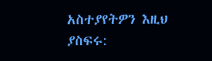አስተያየትዎን እዚህ ያስፍሩ: